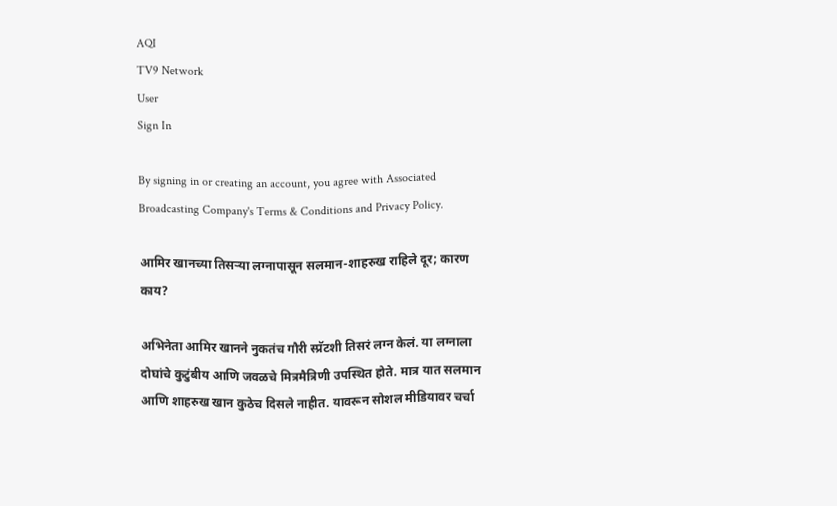AQI
TV9 Network
User
Sign In

By signing in or creating an account, you agree with Associated Broadcasting Company's Terms & Conditions and Privacy Policy.

आमिर खानच्या तिसऱ्या लग्नापासून सलमान-शाहरुख राहिले दूर; कारण काय?

अभिनेता आमिर खानने नुकतंच गौरी स्प्रॅटशी तिसरं लग्न केलं. या लग्नाला दोघांचे कुटुंबीय आणि जवळचे मित्रमैत्रिणी उपस्थित होते. मात्र यात सलमान आणि शाहरुख खान कुठेच दिसले नाहीत. यावरून सोशल मीडियावर चर्चा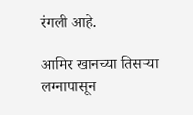रंगली आहे.

आमिर खानच्या तिसऱ्या लग्नापासून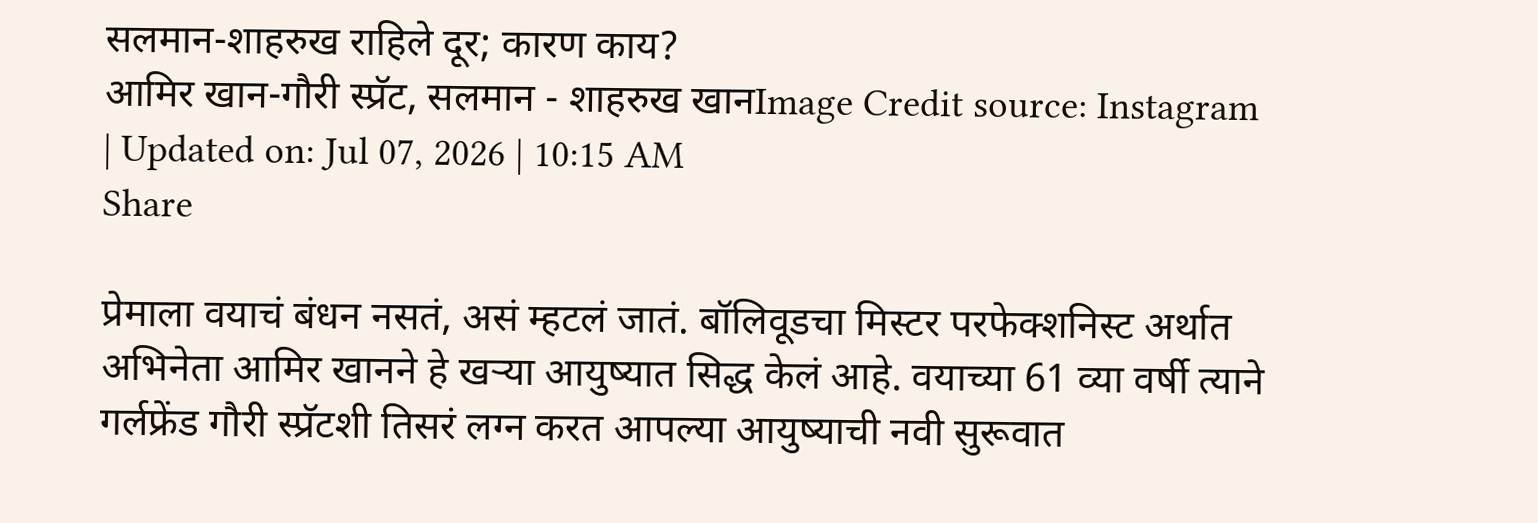सलमान-शाहरुख राहिले दूर; कारण काय?
आमिर खान-गौरी स्प्रॅट, सलमान - शाहरुख खानImage Credit source: Instagram
| Updated on: Jul 07, 2026 | 10:15 AM
Share

प्रेमाला वयाचं बंधन नसतं, असं म्हटलं जातं. बॉलिवूडचा मिस्टर परफेक्शनिस्ट अर्थात अभिनेता आमिर खानने हे खऱ्या आयुष्यात सिद्ध केलं आहे. वयाच्या 61 व्या वर्षी त्याने गर्लफ्रेंड गौरी स्प्रॅटशी तिसरं लग्न करत आपल्या आयुष्याची नवी सुरूवात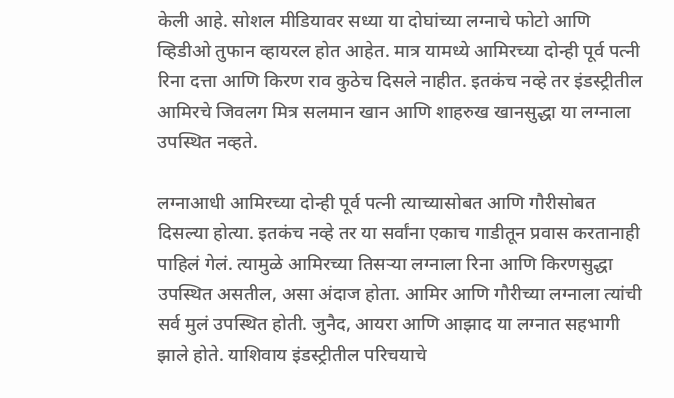केली आहे. सोशल मीडियावर सध्या या दोघांच्या लग्नाचे फोटो आणि व्हिडीओ तुफान व्हायरल होत आहेत. मात्र यामध्ये आमिरच्या दोन्ही पूर्व पत्नी रिना दत्ता आणि किरण राव कुठेच दिसले नाहीत. इतकंच नव्हे तर इंडस्ट्रीतील आमिरचे जिवलग मित्र सलमान खान आणि शाहरुख खानसुद्धा या लग्नाला उपस्थित नव्हते.

लग्नाआधी आमिरच्या दोन्ही पूर्व पत्नी त्याच्यासोबत आणि गौरीसोबत दिसल्या होत्या. इतकंच नव्हे तर या सर्वांना एकाच गाडीतून प्रवास करतानाही पाहिलं गेलं. त्यामुळे आमिरच्या तिसऱ्या लग्नाला रिना आणि किरणसुद्धा उपस्थित असतील, असा अंदाज होता. आमिर आणि गौरीच्या लग्नाला त्यांची सर्व मुलं उपस्थित होती. जुनैद, आयरा आणि आझाद या लग्नात सहभागी झाले होते. याशिवाय इंडस्ट्रीतील परिचयाचे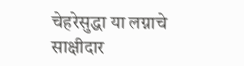चेहरेसुद्धा या लग्नाचे साक्षीदार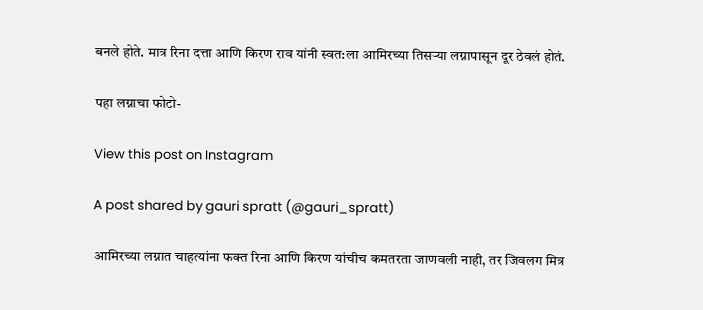बनले होते. मात्र रिना दत्ता आणि किरण राव यांनी स्वत:ला आमिरच्या तिसऱ्या लग्नापासून दूर ठेवलं होतं.

पहा लग्नाचा फोटो-

View this post on Instagram

A post shared by gauri spratt (@gauri_spratt)

आमिरच्या लग्नात चाहत्यांना फक्त रिना आणि किरण यांचीच कमतरता जाणवली नाही, तर जिवलग मित्र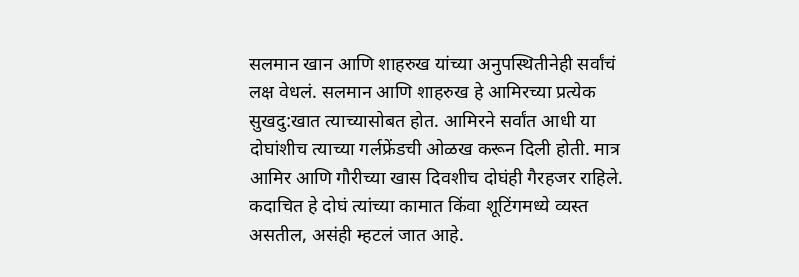सलमान खान आणि शाहरुख यांच्या अनुपस्थितीनेही सर्वांचं लक्ष वेधलं. सलमान आणि शाहरुख हे आमिरच्या प्रत्येक सुखदु:खात त्याच्यासोबत होत. आमिरने सर्वांत आधी या दोघांशीच त्याच्या गर्लफ्रेंडची ओळख करून दिली होती. मात्र आमिर आणि गौरीच्या खास दिवशीच दोघंही गैरहजर राहिले. कदाचित हे दोघं त्यांच्या कामात किंवा शूटिंगमध्ये व्यस्त असतील, असंही म्हटलं जात आहे.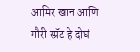आमिर खान आणि गौरी स्प्रॅट हे दोघं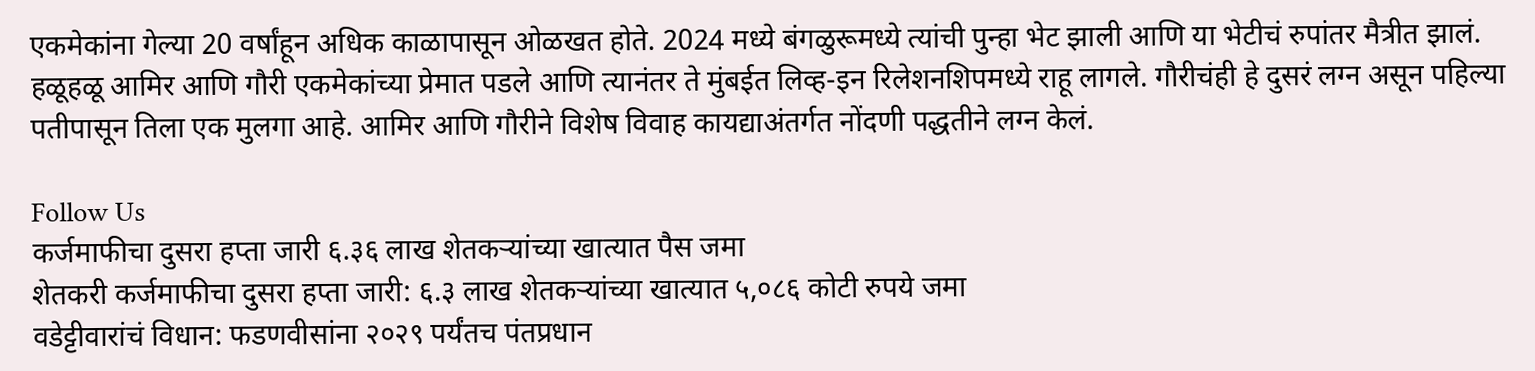एकमेकांना गेल्या 20 वर्षांहून अधिक काळापासून ओळखत होते. 2024 मध्ये बंगळुरूमध्ये त्यांची पुन्हा भेट झाली आणि या भेटीचं रुपांतर मैत्रीत झालं. हळूहळू आमिर आणि गौरी एकमेकांच्या प्रेमात पडले आणि त्यानंतर ते मुंबईत लिव्ह-इन रिलेशनशिपमध्ये राहू लागले. गौरीचंही हे दुसरं लग्न असून पहिल्या पतीपासून तिला एक मुलगा आहे. आमिर आणि गौरीने विशेष विवाह कायद्याअंतर्गत नोंदणी पद्धतीने लग्न केलं.

Follow Us
कर्जमाफीचा दुसरा हप्ता जारी ६.३६ लाख शेतकऱ्यांच्या खात्यात पैस जमा
शेतकरी कर्जमाफीचा दुसरा हप्ता जारी: ६.३ लाख शेतकऱ्यांच्या खात्यात ५,०८६ कोटी रुपये जमा
वडेट्टीवारांचं विधान: फडणवीसांना २०२९ पर्यंतच पंतप्रधान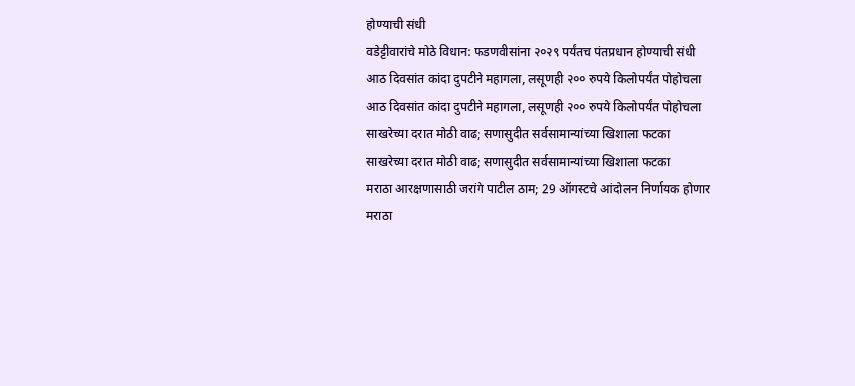होण्याची संधी
वडेट्टीवारांचे मोठे विधान: फडणवीसांना २०२९ पर्यंतच पंतप्रधान होण्याची संधी
आठ दिवसांत कांदा दुपटीने महागला, लसूणही २०० रुपये किलोपर्यंत पोहोचला
आठ दिवसांत कांदा दुपटीने महागला, लसूणही २०० रुपये किलोपर्यंत पोहोचला
साखरेच्या दरात मोठी वाढ; सणासुदीत सर्वसामान्यांच्या खिशाला फटका
साखरेच्या दरात मोठी वाढ; सणासुदीत सर्वसामान्यांच्या खिशाला फटका
मराठा आरक्षणासाठी जरांगे पाटील ठाम; 29 ऑगस्टचे आंदोलन निर्णायक होणार
मराठा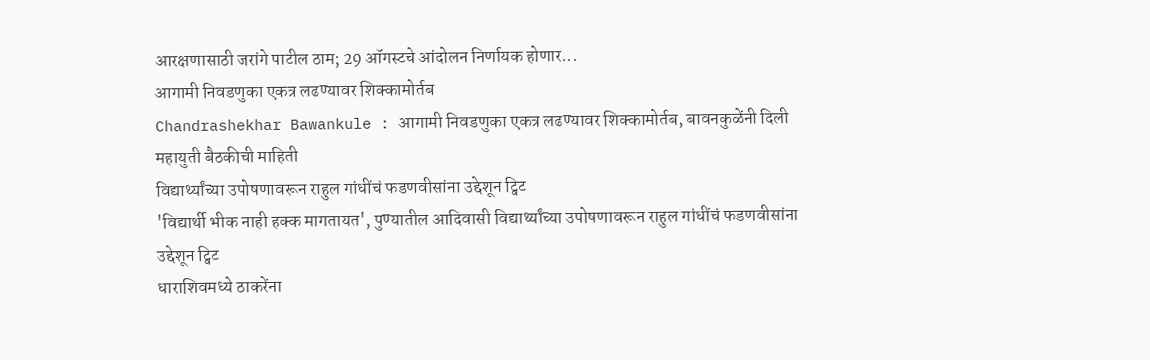आरक्षणासाठी जरांगे पाटील ठाम; 29 ऑगस्टचे आंदोलन निर्णायक होणार...
आगामी निवडणुका एकत्र लढण्यावर शिक्कामोर्तब
Chandrashekhar Bawankule : आगामी निवडणुका एकत्र लढण्यावर शिक्कामोर्तब, बावनकुळेंनी दिली महायुती बैठकीची माहिती
विद्यार्थ्यांच्या उपोषणावरून राहुल गांधींचं फडणवीसांना उद्देशून ट्विट
'विद्यार्थी भीक नाही हक्क मागतायत', पुण्यातील आदिवासी विद्यार्थ्यांच्या उपोषणावरून राहुल गांधींचं फडणवीसांना उद्देशून ट्विट
धाराशिवमध्ये ठाकरेंना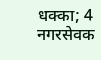धक्का; 4 नगरसेवक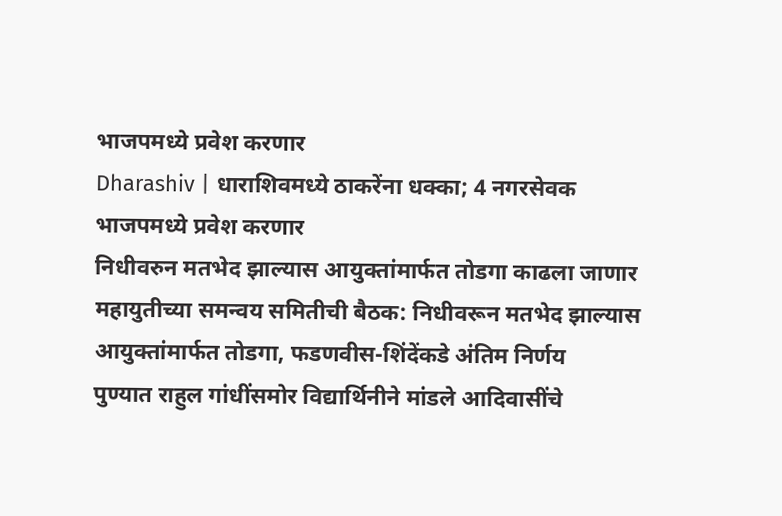भाजपमध्ये प्रवेश करणार
Dharashiv | धाराशिवमध्ये ठाकरेंना धक्का; 4 नगरसेवक भाजपमध्ये प्रवेश करणार
निधीवरुन मतभेद झाल्यास आयुक्तांमार्फत तोडगा काढला जाणार
महायुतीच्या समन्वय समितीची बैठक: निधीवरून मतभेद झाल्यास आयुक्तांमार्फत तोडगा, फडणवीस-शिंदेंकडे अंतिम निर्णय
पुण्यात राहुल गांधींसमोर विद्यार्थिनीने मांडले आदिवासींचे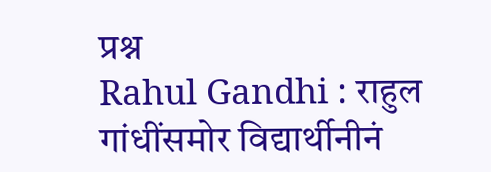प्रश्न
Rahul Gandhi : राहुल गांधींसमोर विद्यार्थीनीनं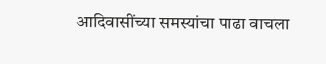आदिवासींच्या समस्यांचा पाढा वाचला